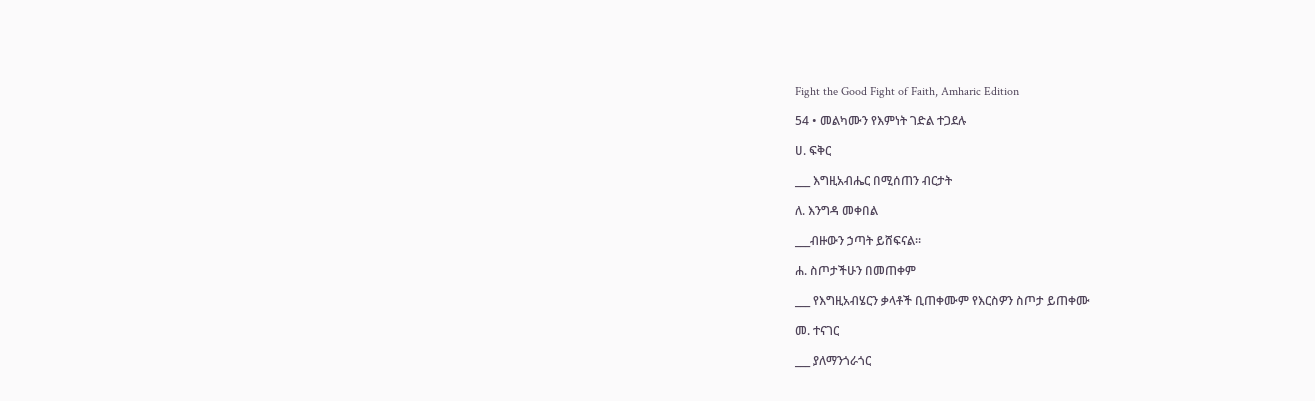Fight the Good Fight of Faith, Amharic Edition

54 • መልካሙን የእምነት ገድል ተጋደሉ

ሀ. ፍቅር

___ እግዚአብሔር በሚሰጠን ብርታት

ለ. እንግዳ መቀበል

___ብዙውን ኃጣት ይሸፍናል።

ሐ. ስጦታችሁን በመጠቀም

___ የእግዚአብሄርን ቃላቶች ቢጠቀሙም የእርስዎን ስጦታ ይጠቀሙ

መ. ተናገር

___ ያለማንጎራጎር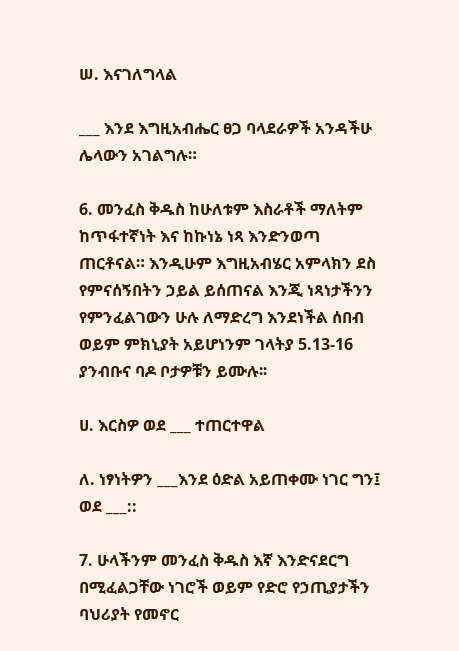ሠ. እናገለግላል

___ እንደ እግዚአብሔር ፀጋ ባላደራዎች አንዳችሁ ሌላውን አገልግሉ።

6. መንፈስ ቅዱስ ከሁለቱም እስራቶች ማለትም ከጥፋተኛነት እና ከኩነኔ ነጻ እንድንወጣ ጠርቶናል። እንዲሁም እግዚአብሄር አምላክን ደስ የምናሰኝበትን ኃይል ይሰጠናል እንጂ ነጻነታችንን የምንፈልገውን ሁሉ ለማድረግ እንደነችል ሰበብ ወይም ምክኒያት አይሆነንም ገላትያ 5.13-16 ያንብቡና ባዶ ቦታዎቹን ይሙሉ፡፡

ሀ. እርስዎ ወደ ___ ተጠርተዋል

ለ. ነፃነትዎን ___እንደ ዕድል አይጠቀሙ ነገር ግን፤ ወደ ___::

7. ሁላችንም መንፈስ ቅዱስ እኛ እንድናደርግ በሚፈልጋቸው ነገሮች ወይም የድሮ የኃጢያታችን ባህሪያት የመኖር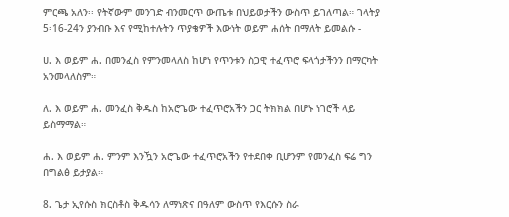ምርጫ አለን፡፡ የትኛውም መንገድ ብንመርጥ ውጤቱ በህይወታችን ውስጥ ይገለጣል። ገላትያ 5፡16-24ን ያንብቡ እና የሚከተሉትን ጥያቄዎች እውነት ወይም ሐሰት በማለት ይመልሱ -

ሀ. እ ወይም ሐ. በመንፈስ የምንመላለስ ከሆነ የጥንቱን ስጋዊ ተፈጥሮ ፍላጎታችንን በማርካት አንመላለስም።

ለ. እ ወይም ሐ. መንፈስ ቅዱስ ከአሮጌው ተፈጥሮአችን ጋር ትክክል በሆኑ ነገሮች ላይ ይስማማል።

ሐ. እ ወይም ሐ. ምንም እንዃን አሮጌው ተፈጥሮአችን የተደበቀ ቢሆንም የመንፈስ ፍሬ ግን በግልፅ ይታያል።

8. ጌታ ኢየሱስ ክርስቶስ ቅዱሳን ለማነጽና በዓለም ውስጥ የእርሱን ስራ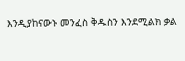እንዲያከናውኑ መንፈስ ቅዱስን እንደሚልክ ቃል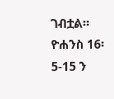ገብቷል። ዮሐንስ 16፡5-15 ን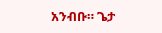አንብቡ። ጌታ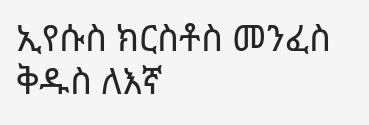ኢየሱስ ክርስቶስ መንፈስ ቅዱስ ለእኛ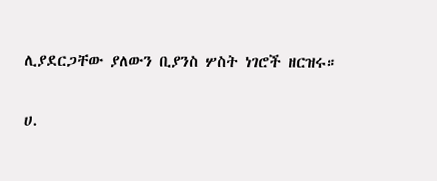ሊያደርጋቸው ያለውን ቢያንስ ሦስት ነገሮች ዘርዝሩ።

ሀ.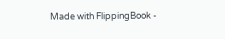Made with FlippingBook -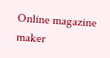Online magazine maker